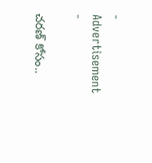- Advertisement -

చరణ్ కోసం..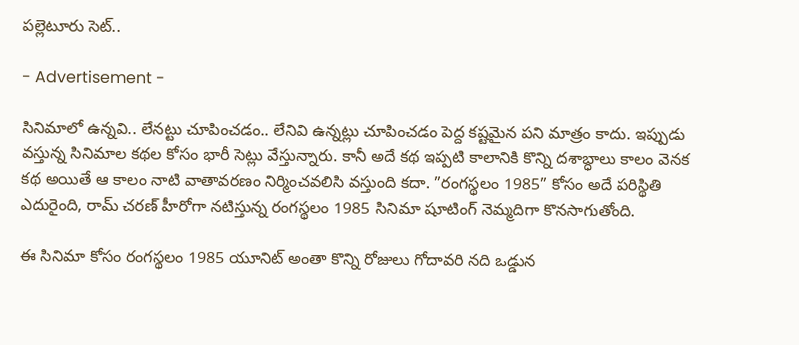పల్లెటూరు సెట్..

- Advertisement -

సినిమాలో ఉన్నవి.. లేనట్టు చూపించడం.. లేనివి ఉన్నట్లు చూపించడం పెద్ద కష్టమైన పని మాత్రం కాదు. ఇప్పుడు వస్తున్న సినిమాల కథల కోసం భారీ సెట్లు వేస్తున్నారు. కానీ అదే కథ ఇప్పటి కాలానికి కొన్ని దశాబ్ధాలు కాలం వెనక కథ అయితే ఆ కాలం నాటి వాతావరణం నిర్మించవలిసి వస్తుంది కదా. ”రంగస్థలం 1985” కోసం అదే పరిస్థితి ఎదురైంది, రామ్ చరణ్ హీరోగా నటిస్తున్న రంగస్థలం 1985 సినిమా షూటింగ్ నెమ్మదిగా కొనసాగుతోంది.

ఈ సినిమా కోసం రంగస్థలం 1985 యూనిట్ అంతా కొన్ని రోజులు గోదావరి నది ఒడ్డున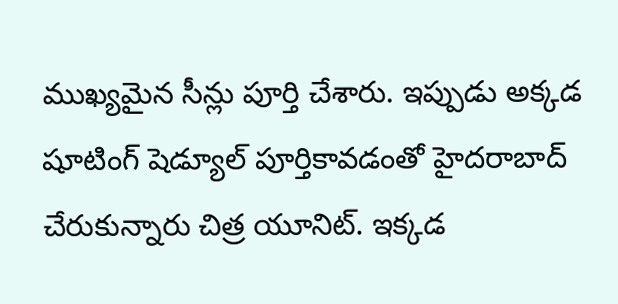ముఖ్యమైన సీన్లు పూర్తి చేశారు. ఇప్పుడు అక్కడ షూటింగ్ షెడ్యూల్ పూర్తికావడంతో హైదరాబాద్ చేరుకున్నారు చిత్ర యూనిట్. ఇక్కడ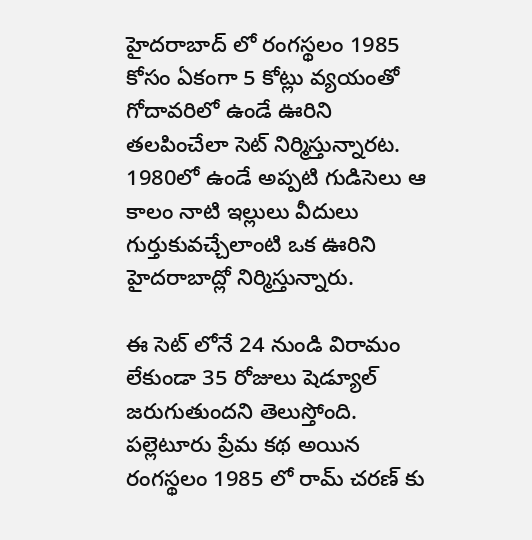హైదరాబాద్ లో రంగస్థలం 1985 కోసం ఏకంగా 5 కోట్లు వ్యయంతో గోదావరిలో ఉండే ఊరిని తలపించేలా సెట్ నిర్మిస్తున్నారట. 1980లో ఉండే అప్పటి గుడిసెలు ఆ కాలం నాటి ఇల్లులు వీదులు గుర్తుకువచ్చేలాంటి ఒక ఊరిని హైదరాబాద్లో నిర్మిస్తున్నారు.

ఈ సెట్ లోనే 24 నుండి విరామం లేకుండా 35 రోజులు షెడ్యూల్ జరుగుతుందని తెలుస్తోంది. పల్లెటూరు ప్రేమ కథ అయిన రంగస్థలం 1985 లో రామ్ చరణ్ కు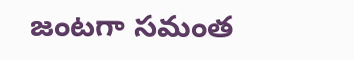జంటగా సమంత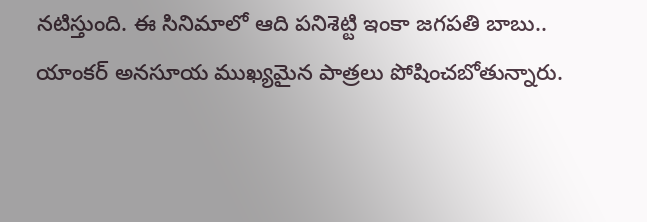నటిస్తుంది. ఈ సినిమాలో ఆది పనిశెట్టి ఇంకా జగపతి బాబు.. యాంకర్ అనసూయ ముఖ్యమైన పాత్రలు పోషించబోతున్నారు.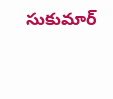సుకుమార్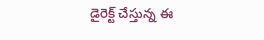డైరెక్ట్ చేస్తున్న ఈ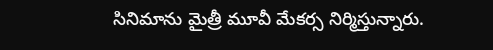సినిమాను మైత్రీ మూవీ మేకర్స నిర్మిస్తున్నారు.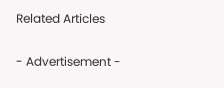Related Articles

- Advertisement -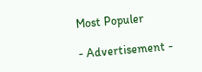Most Populer

- Advertisement -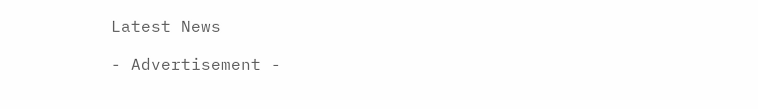Latest News

- Advertisement -